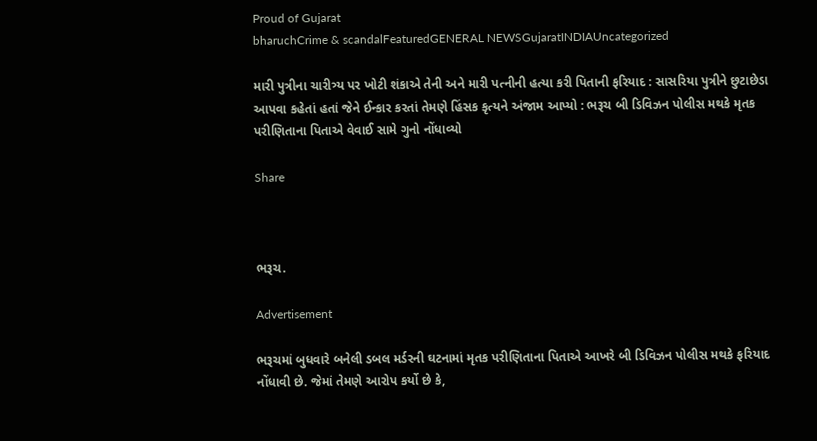Proud of Gujarat
bharuchCrime & scandalFeaturedGENERAL NEWSGujaratINDIAUncategorized

મારી પુત્રીના ચારીત્ર્ય પર ખોટી શંકાએ તેની અને મારી પત્નીની હત્યા કરી પિતાની ફરિયાદ : સાસરિયા પુત્રીને છુટાછેડા આપવા કહેતાં હતાં જેને ઈન્કાર કરતાં તેમણે હિંસક કૃત્યને અંજામ આપ્યો : ભરૂચ બી ડિવિઝન પોલીસ મથકે મૃતક પરીણિતાના પિતાએ વેવાઈ સામે ગુનો નોંધાવ્યો

Share



ભરૂચ.

Advertisement

ભરૂચમાં બુધવારે બનેલી ડબલ મર્ડરની ઘટનામાં મૃતક પરીણિતાના પિતાએ આખરે બી ડિવિઝન પોલીસ મથકે ફરિયાદ નોંધાવી છે. જેમાં તેમણે આરોપ કર્યો છે કે,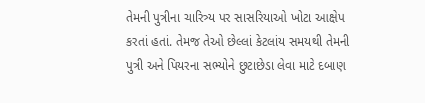તેમની પુત્રીના ચારિત્ર્ય પર સાસરિયાઓ ખોટા આક્ષેપ કરતાં હતાં. તેમજ તેઓ છેલ્લાં કેટલાંય સમયથી તેમની પુત્રી અને પિયરના સભ્યોને છુટાછેડા લેવા માટે દબાણ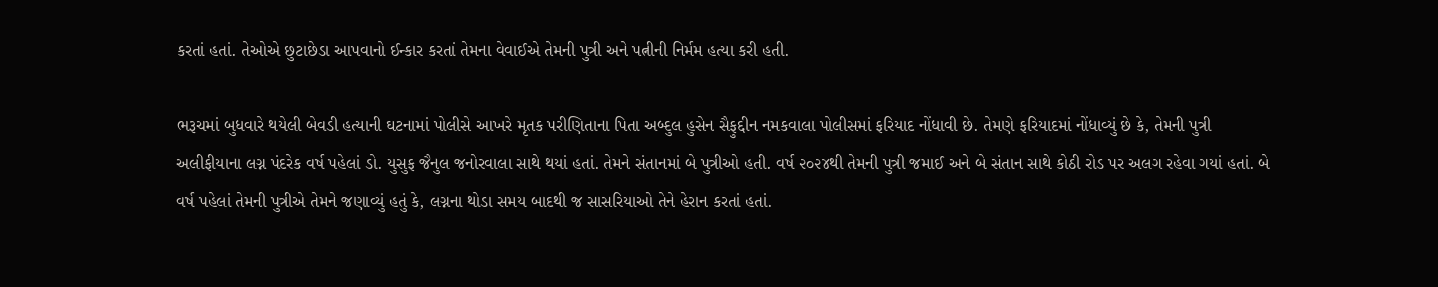કરતાં હતાં. તેઓએ છુટાછેડા આપવાનો ઈન્કાર કરતાં તેમના વેવાઈએ તેમની પુત્રી અને પત્નીની નિર્મમ હત્યા કરી હતી.

ભરૂચમાં બુધવારે થયેલી બેવડી હત્યાની ઘટનામાં પોલીસે આખરે મૃતક પરીણિતાના પિતા અબ્દુલ હુસેન સૈફુદ્દીન નમકવાલા પોલીસમાં ફરિયાદ નોંધાવી છે. તેમણે ફરિયાદમાં નોંધાવ્યું છે કે, તેમની પુત્રી અલીફીયાના લગ્ન પંદરેક વર્ષ પહેલાં ડો. યુસુફ જૈનુલ જનોરવાલા સાથે થયાં હતાં. તેમને સંતાનમાં બે પુત્રીઓ હતી. વર્ષ ૨૦૨૪થી તેમની પુત્રી જમાઈ અને બે સંતાન સાથે કોઠી રોડ પર અલગ રહેવા ગયાં હતાં. બે વર્ષ પહેલાં તેમની પુત્રીએ તેમને જણાવ્યું હતું કે, લગ્નના થોડા સમય બાદથી જ સાસરિયાઓ તેને હેરાન કરતાં હતાં.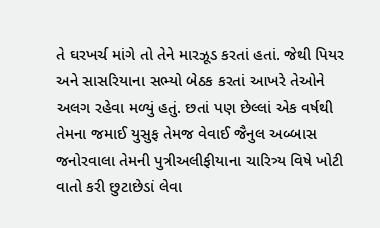તે ઘરખર્ચ માંગે તો તેને મારઝૂડ કરતાં હતાં. જેથી પિયર અને સાસરિયાના સભ્યો બેઠક કરતાં આખરે તેઓને અલગ રહેવા મળ્યું હતું. છતાં પણ છેલ્લાં એક વર્ષથી તેમના જમાઈ યુસુફ તેમજ વેવાઈ જૈનુલ અબ્બાસ જનોરવાલા તેમની પુત્રીઅલીફીયાના ચારિત્ર્ય વિષે ખોટી વાતો કરી છુટાછેડાં લેવા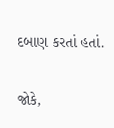દબાણ કરતાં હતાં.

જોકે,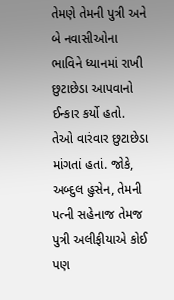તેમણે તેમની પુત્રી અને બે નવાસીઓના ભાવિને ધ્યાનમાં રાખી છુટાછેડા આપવાનો ઈન્કાર કર્યો હતો. તેઓ વારંવાર છુટાછેડા માંગતાં હતાં. જોકે, અબ્દુલ હુસેન, તેમની પત્ની સહેનાજ તેમજ પુત્રી અલીફીયાએ કોઈ પણ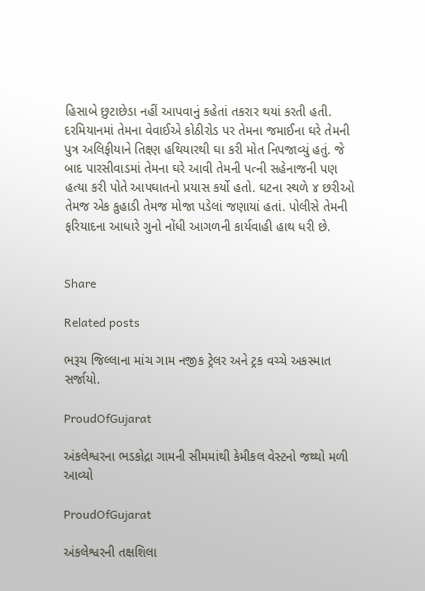હિસાબે છુટાછેડા નહીં આપવાનું કહેતાં તકરાર થયાં કરતી હતી. દરમિયાનમાં તેમના વેવાઈએ કોઠીરોડ પર તેમના જમાઈના ઘરે તેમની પુત્ર અલિફીયાને તિક્ષ્ણ હથિયારથી ઘા કરી મોત નિપજાવ્યું હતું. જે બાદ પારસીવાડમાં તેમના ઘરે આવી તેમની પત્ની સહેનાજની પણ હત્યા કરી પોતે આપઘાતનો પ્રયાસ કર્યો હતો. ઘટના સ્થળે ૪ છરીઓ તેમજ એક કુહાડી તેમજ મોજા પડેલાં જણાયાં હતાં. પોલીસે તેમની ફરિયાદના આધારે ગુનો નોંધી આગળની કાર્યવાહી હાથ ધરી છે.


Share

Related posts

ભરૂચ જિલ્લાના માંચ ગામ નજીક ટ્રેલર અને ટ્રક વચ્ચે અકસ્માત સર્જાયો.

ProudOfGujarat

અંકલેશ્વરના ભડકોદ્રા ગામની સીમમાંથી કેમીકલ વેસ્ટનો જથ્થો મળી આવ્યો

ProudOfGujarat

અંકલેશ્વરની તક્ષશિલા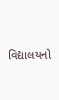વિદ્યાલયનો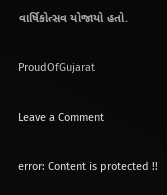વાર્ષિકોત્સવ યોજાયો હતો.

ProudOfGujarat

Leave a Comment

error: Content is protected !!